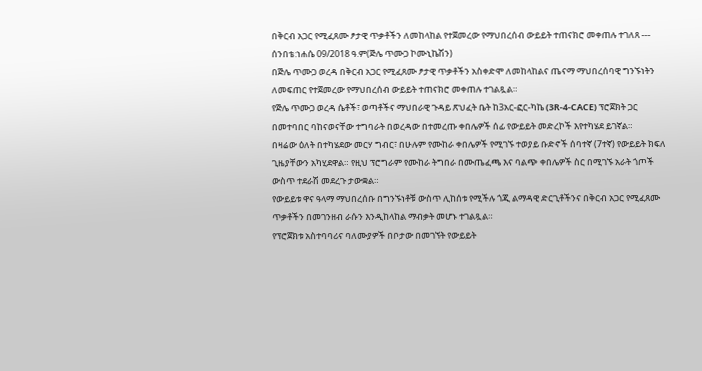በቅርብ አጋር የሚፈጸሙ ፆታዊ ጥቃቶችን ለመከላከል የተጀመረው የማህበረሰብ ውይይት ተጠናክሮ መቀጠሉ ተገለጸ --- ሰንበቴ:ነሐሴ 09/2018 ዓ.ም(ጅሌ ጥሙጋ ኮሙኒኬሽን)
በጅሌ ጥሙጋ ወረዳ በቅርብ አጋር የሚፈጸሙ ፆታዊ ጥቃቶችን አስቀድሞ ለመከላከልና ጤናማ ማህበረሰባዊ ግንኙነትን ለመፍጠር የተጀመረው የማህበረሰብ ውይይት ተጠናክሮ መቀጠሉ ተገልጿል።
የጅሌ ጥሙጋ ወረዳ ሴቶች፣ ወጣቶችና ማህበራዊ ጉዳይ ጽህፈት ቤት ከ3አር-ፎር-ካኬ (3R-4-CACE) ፕሮጀክት ጋር በመተባበር ባከናወናቸው ተግባራት በወረዳው በተመረጡ ቀበሌዎች ሰፊ የውይይት መድረኮች እየተካሄደ ይገኛል።
በዛሬው ዕለት በተካሄደው መርሃ ግብር፣ በሁሉም የሙከራ ቀበሌዎች የሚገኙ ተወያይ ቡድኖች ሰባተኛ (7ተኛ) የውይይት ክፍለ ጊዜያቸውን አካሂደዋል። የዚህ ፕሮግራም የሙከራ ትግበራ በሙጤፈጫ እና ባልጭ ቀበሌዎች ስር በሚገኙ አራት ጎጦች ውስጥ ተደራሽ መደረጉ ታውቋል።
የውይይቱ ዋና ዓላማ ማህበረሰቡ በግንኙነቶቹ ውስጥ ሊከሰቱ የሚችሉ ጎጂ ልማዳዊ ድርጊቶችንና በቅርብ አጋር የሚፈጸሙ ጥቃቶችን በመገንዘብ ራሱን እንዲከላከል ማብቃት መሆኑ ተገልጿል።
የፕሮጀክቱ አስተባባሪና ባለሙያዎች በቦታው በመገኘት የውይይት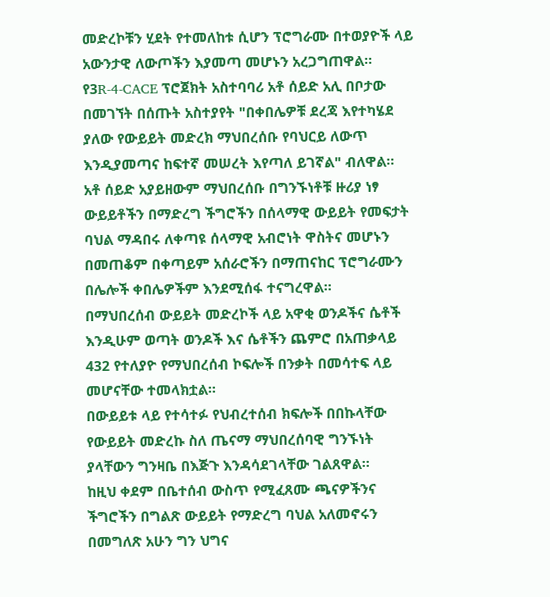መድረኮቹን ሂደት የተመለከቱ ሲሆን ፕሮግራሙ በተወያዮች ላይ አውንታዊ ለውጦችን እያመጣ መሆኑን አረጋግጠዋል።
የ3R-4-CACE ፕሮጀክት አስተባባሪ አቶ ሰይድ አሊ በቦታው በመገኘት በሰጡት አስተያየት "በቀበሌዎቹ ደረጃ እየተካሄደ ያለው የውይይት መድረክ ማህበረሰቡ የባህርይ ለውጥ እንዲያመጣና ከፍተኛ መሠረት እየጣለ ይገኛል" ብለዋል።
አቶ ሰይድ አያይዘውም ማህበረሰቡ በግንኙነቶቹ ዙሪያ ነፃ ውይይቶችን በማድረግ ችግሮችን በሰላማዊ ውይይት የመፍታት ባህል ማዳበሩ ለቀጣዩ ሰላማዊ አብሮነት ዋስትና መሆኑን በመጠቆም በቀጣይም አሰራሮችን በማጠናከር ፕሮግራሙን በሌሎች ቀበሌዎችም እንደሚሰፋ ተናግረዋል።
በማህበረሰብ ውይይት መድረኮች ላይ አዋቂ ወንዶችና ሴቶች እንዲሁም ወጣት ወንዶች እና ሴቶችን ጨምሮ በአጠቃላይ 432 የተለያዮ የማህበረሰብ ኮፍሎች በንቃት በመሳተፍ ላይ መሆናቸው ተመላክቷል።
በውይይቱ ላይ የተሳተፉ የህብረተሰብ ክፍሎች በበኩላቸው የውይይት መድረኩ ስለ ጤናማ ማህበረሰባዊ ግንኙነት ያላቸውን ግንዛቤ በእጅጉ እንዳሳደገላቸው ገልጸዋል።
ከዚህ ቀደም በቤተሰብ ውስጥ የሚፈጸሙ ጫናዎችንና ችግሮችን በግልጽ ውይይት የማድረግ ባህል አለመኖሩን በመግለጽ አሁን ግን ህግና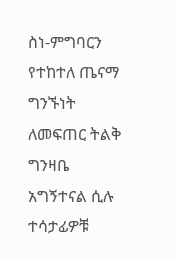ስነ-ምግባርን የተከተለ ጤናማ ግንኙነት ለመፍጠር ትልቅ ግንዛቤ አግኝተናል ሲሉ ተሳታፊዎቹ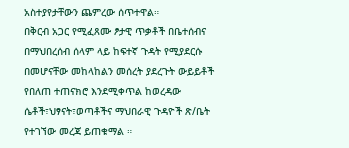አስተያየታቸውን ጨምረው ሰጥተዋል።
በቅርብ አጋር የሚፈጸሙ ፆታዊ ጥቃቶች በቤተሰብና በማህበረሰብ ሰላም ላይ ከፍተኛ ጉዳት የሚያደርሱ በመሆናቸው መከላከልን መሰረት ያደረጉት ውይይቶች የበለጠ ተጠናክሮ እንደሚቀጥል ከወረዳው ሴቶች፣ህፃናት፣ወጣቶችና ማህበራዊ ጉዳዮች ጽ/ቤት የተገኘው መረጃ ይጠቁማል ።